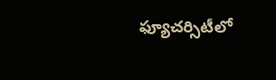ఫ్యూచర్సిటీలో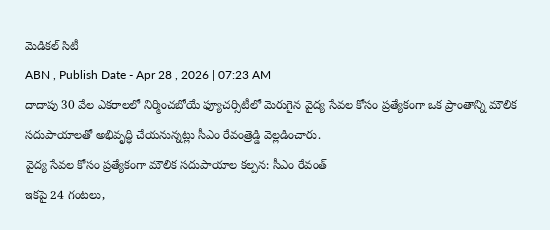మెడికల్ సిటీ
ABN , Publish Date - Apr 28 , 2026 | 07:23 AM
దాదాపు 30 వేల ఎకరాలలో నిర్మించబోయే ఫ్యూచర్సిటీలో మెరుగైన వైద్య సేవల కోసం ప్రత్యేకంగా ఒక ప్రాంతాన్ని మౌలిక సదుపాయాలతో అభివృద్ధి చేయనున్నట్లు సీఎం రేవంత్రెడ్డి వెల్లడించారు.
వైద్య సేవల కోసం ప్రత్యేకంగా మౌలిక సదుపాయాల కల్పన: సీఎం రేవంత్
ఇకపై 24 గంటలు,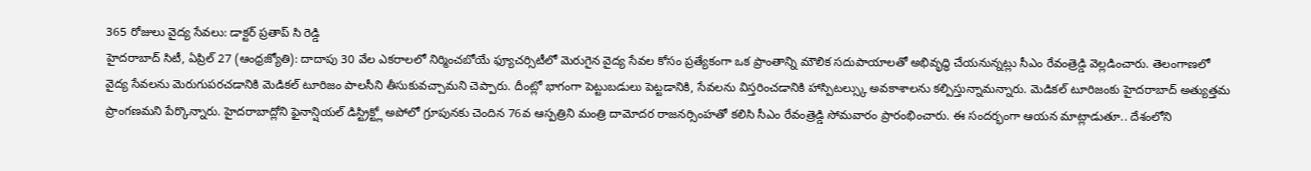365 రోజులు వైద్య సేవలు: డాక్టర్ ప్రతాప్ సి రెడ్డి
హైదరాబాద్ సిటీ, ఏప్రిల్ 27 (ఆంధ్రజ్యోతి): దాదాపు 30 వేల ఎకరాలలో నిర్మించబోయే ఫ్యూచర్సిటీలో మెరుగైన వైద్య సేవల కోసం ప్రత్యేకంగా ఒక ప్రాంతాన్ని మౌలిక సదుపాయాలతో అభివృద్ధి చేయనున్నట్లు సీఎం రేవంత్రెడ్డి వెల్లడించారు. తెలంగాణలో వైద్య సేవలను మెరుగుపరచడానికి మెడికల్ టూరిజం పాలసీని తీసుకువచ్చామని చెప్పారు. దీంట్లో భాగంగా పెట్టుబడులు పెట్టడానికి, సేవలను విస్తరించడానికి హాస్పిటల్స్కు అవకాశాలను కల్పిస్తున్నామన్నారు. మెడికల్ టూరిజంకు హైదరాబాద్ అత్యుత్తమ ప్రాంగణమని పేర్కొన్నారు. హైదరాబాద్లోని ఫైనాన్షియల్ డిస్ట్రిక్ట్లో అపోలో గ్రూపునకు చెందిన 76వ ఆస్పత్రిని మంత్రి దామోదర రాజనర్సింహతో కలిసి సీఎం రేవంత్రెడ్డి సోమవారం ప్రారంభించారు. ఈ సందర్భంగా ఆయన మాట్లాడుతూ.. దేశంలోని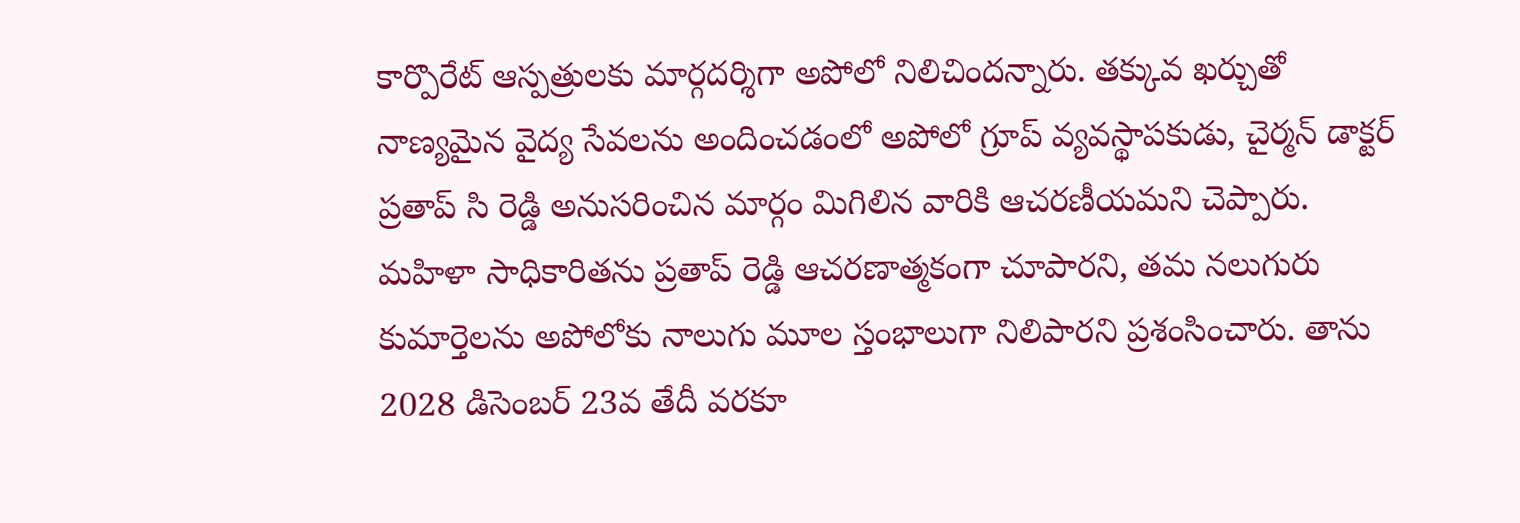కార్పొరేట్ ఆస్పత్రులకు మార్గదర్శిగా అపోలో నిలిచిందన్నారు. తక్కువ ఖర్చుతో నాణ్యమైన వైద్య సేవలను అందించడంలో అపోలో గ్రూప్ వ్యవస్థాపకుడు, చైర్మన్ డాక్టర్ ప్రతాప్ సి రెడ్డి అనుసరించిన మార్గం మిగిలిన వారికి ఆచరణీయమని చెప్పారు. మహిళా సాధికారితను ప్రతాప్ రెడ్డి ఆచరణాత్మకంగా చూపారని, తమ నలుగురు కుమార్తెలను అపోలోకు నాలుగు మూల స్తంభాలుగా నిలిపారని ప్రశంసించారు. తాను 2028 డిసెంబర్ 23వ తేదీ వరకూ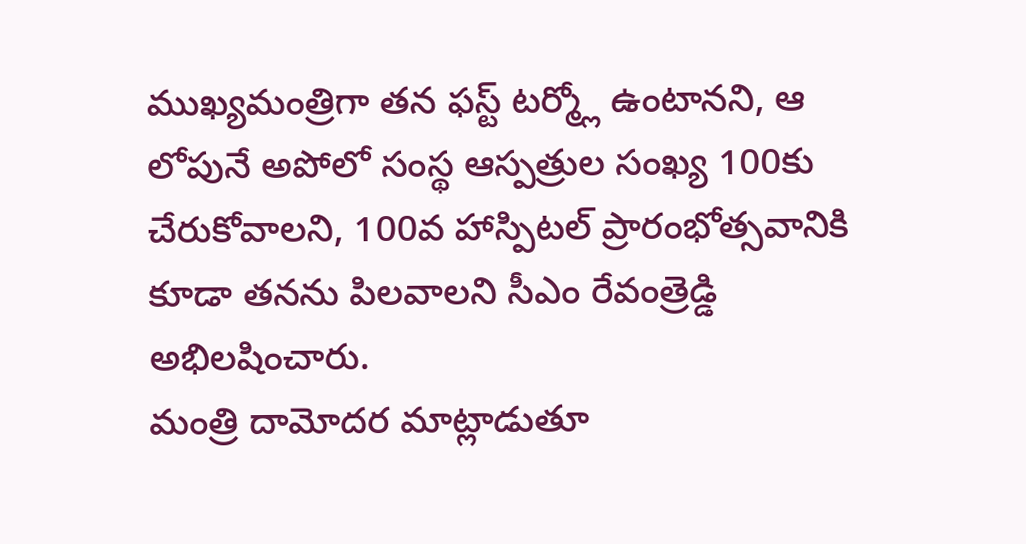ముఖ్యమంత్రిగా తన ఫస్ట్ టర్మ్లో ఉంటానని, ఆ లోపునే అపోలో సంస్థ ఆస్పత్రుల సంఖ్య 100కు చేరుకోవాలని, 100వ హాస్పిటల్ ప్రారంభోత్సవానికి కూడా తనను పిలవాలని సీఎం రేవంత్రెడ్డి అభిలషించారు.
మంత్రి దామోదర మాట్లాడుతూ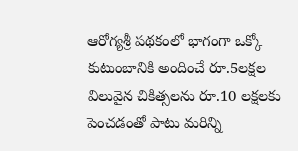ఆరోగ్యశ్రీ పథకంలో భాగంగా ఒక్కో కుటుంబానికి అందించే రూ.5లక్షల విలువైన చికిత్సలను రూ.10 లక్షలకు పెంచడంతో పాటు మరిన్ని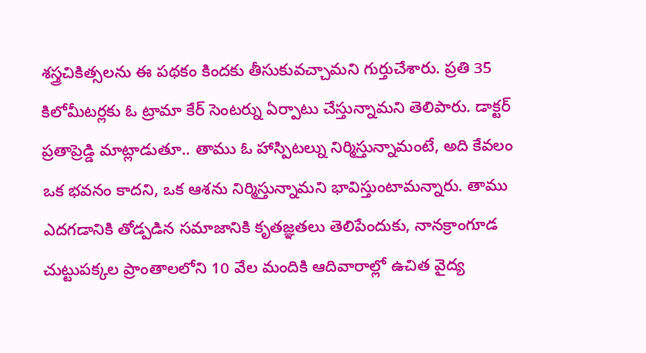శస్త్రచికిత్సలను ఈ పథకం కిందకు తీసుకువచ్చామని గుర్తుచేశారు. ప్రతి 35 కిలోమీటర్లకు ఓ ట్రామా కేర్ సెంటర్ను ఏర్పాటు చేస్తున్నామని తెలిపారు. డాక్టర్ ప్రతాప్రెడ్డి మాట్లాడుతూ.. తాము ఓ హాస్పిటల్ను నిర్మిస్తున్నామంటే, అది కేవలం ఒక భవనం కాదని, ఒక ఆశను నిర్మిస్తున్నామని భావిస్తుంటామన్నారు. తాము ఎదగడానికి తోడ్పడిన సమాజానికి కృతజ్ఞతలు తెలిపేందుకు, నానక్రాంగూడ చుట్టుపక్కల ప్రాంతాలలోని 10 వేల మందికి ఆదివారాల్లో ఉచిత వైద్య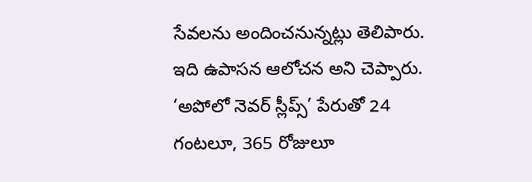సేవలను అందించనున్నట్లు తెలిపారు. ఇది ఉపాసన ఆలోచన అని చెప్పారు. ‘అపోలో నెవర్ స్లీప్స్’ పేరుతో 24 గంటలూ, 365 రోజులూ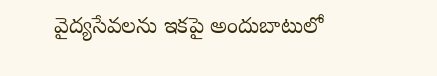వైద్యసేవలను ఇకపై అందుబాటులో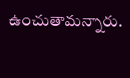ఉంచుతామన్నారు.